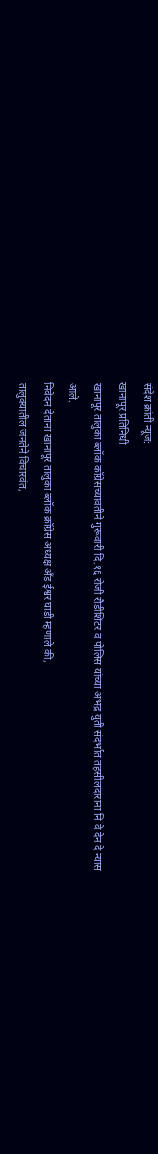संदेश क्रांती न्यूज:
खानापूर प्रतिनिधी
खानापूर तालुका ब्लॉक कॉग्रेसच्यावतीने गुरूवारी दि.१६ रोजी रौडीशिटर व पोलिस यांच्या अभद्र युती संदर्भात तहसीलदाराना नि वे देन दे न्यास आले.
निवेदन देताना खानापूर तालुका ब्लॉक क्रॉग्रेस अध्यक्ष अँड ईश्वर घाडी म्हणाले की,
तालुक्यातील जनतेने विचारवंत,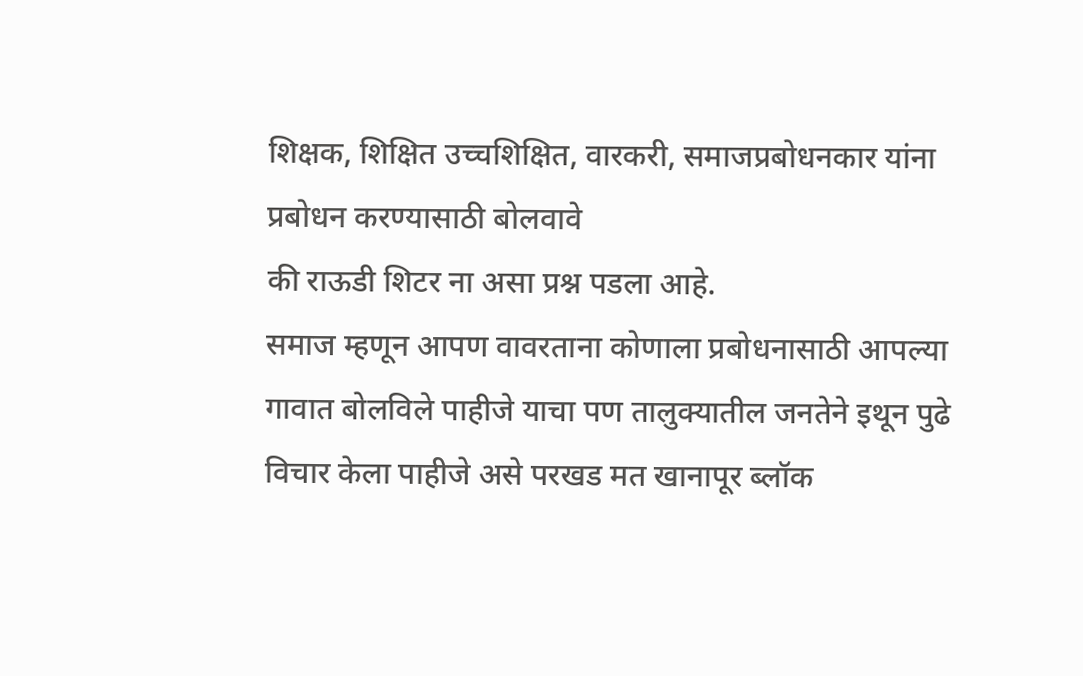शिक्षक, शिक्षित उच्चशिक्षित, वारकरी, समाजप्रबोधनकार यांना प्रबोधन करण्यासाठी बोलवावे
की राऊडी शिटर ना असा प्रश्न पडला आहे.
समाज म्हणून आपण वावरताना कोणाला प्रबोधनासाठी आपल्या गावात बोलविले पाहीजे याचा पण तालुक्यातील जनतेने इथून पुढे विचार केला पाहीजे असे परखड मत खानापूर ब्लॉक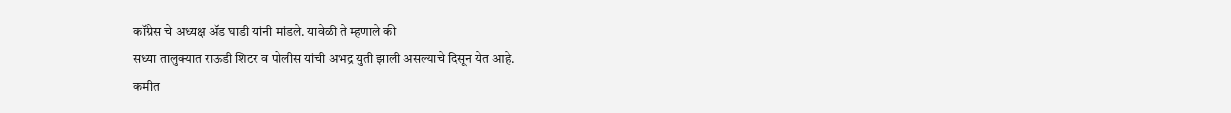कॉंग्रेस चे अध्यक्ष ॲड घाडी यांनी मांडले. यावेळी ते म्हणाले की
सध्या तालुक्यात राऊडी शिटर व पोलीस यांची अभद्र युती झाली असल्याचे दिसून येत आहे.
कमीत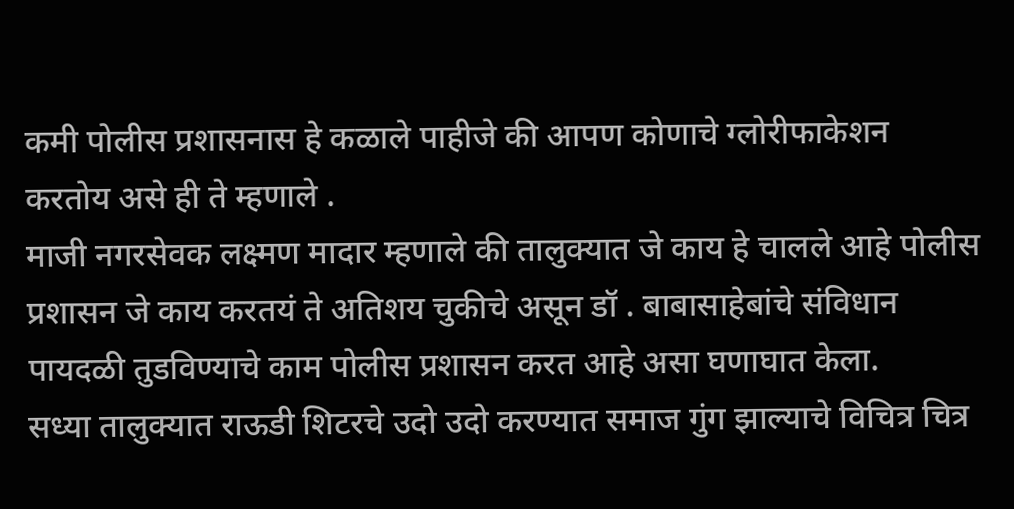कमी पोलीस प्रशासनास हे कळाले पाहीजे की आपण कोणाचे ग्लोरीफाकेशन करतोय असे ही ते म्हणाले .
माजी नगरसेवक लक्ष्मण मादार म्हणाले की तालुक्यात जे काय हे चालले आहे पोलीस प्रशासन जे काय करतयं ते अतिशय चुकीचे असून डॉ . बाबासाहेबांचे संविधान पायदळी तुडविण्याचे काम पोलीस प्रशासन करत आहे असा घणाघात केला.
सध्या तालुक्यात राऊडी शिटरचे उदो उदो करण्यात समाज गुंग झाल्याचे विचित्र चित्र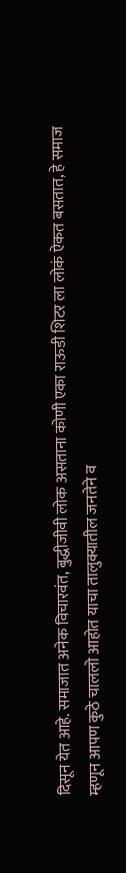दिसून येत आहे. समाजात अनेक विचारवंत, बुद्धीजीवी लोक असताना कोणी एका राऊडी शिटर ला लोकं ऐकत बसतात, हे समाज म्हणून आपण कुठे चाललो आहोत याचा तालुक्यातील जनतेने व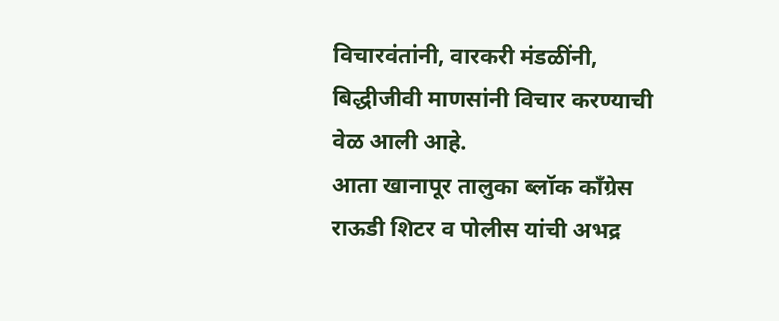विचारवंतांनी, वारकरी मंडळींनी, बिद्धीजीवी माणसांनी विचार करण्याची वेळ आली आहे.
आता खानापूर तालुका ब्लॉक कॉंग्रेस राऊडी शिटर व पोलीस यांची अभद्र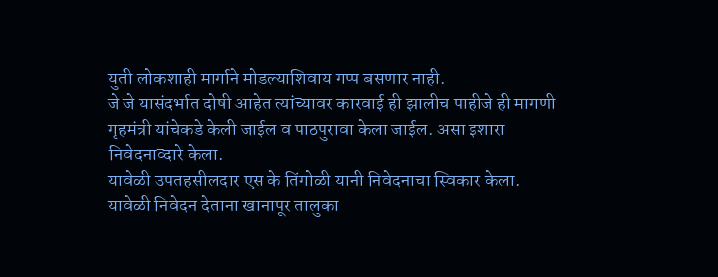युती लोकशाही मार्गाने मोडल्याशिवाय गप्प बसणार नाही.
जे जे यासंदर्भात दोषी आहेत त्यांच्यावर कारवाई ही झालीच पाहीजे ही मागणी गृहमंत्री यांचेकडे केली जाईल व पाठपुरावा केला जाईल. असा इशारा निवेदनाव्दारे केला.
यावेळी उपतहसीलदार एस के तिंगोळी यानी निवेदनाचा स्विकार केला.
यावेळी निवेदन देताना खानापूर तालुका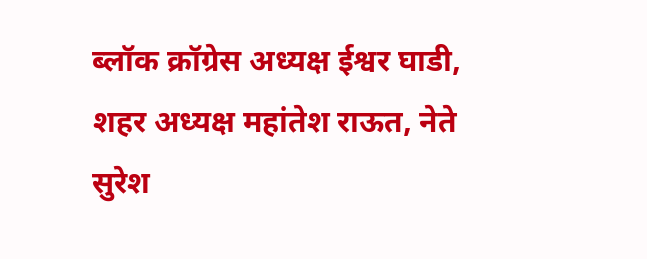ब्लॉक क्रॉग्रेस अध्यक्ष ईश्वर घाडी, शहर अध्यक्ष महांतेश राऊत, नेते सुरेश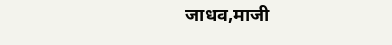जाधव,माजी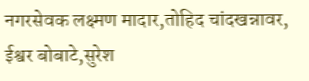नगरसेवक लक्ष्मण मादार,तोहिद चांदखन्नावर, ईश्वर बोबाटे,सुरेश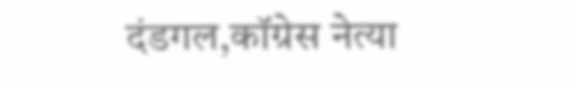दंडगल,कॉग्रेस नेत्या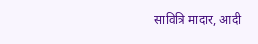सावित्रि मादार, आदी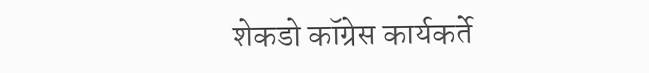शेकडो कॉग्रेस कार्यकर्ते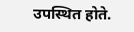उपस्थित होते.